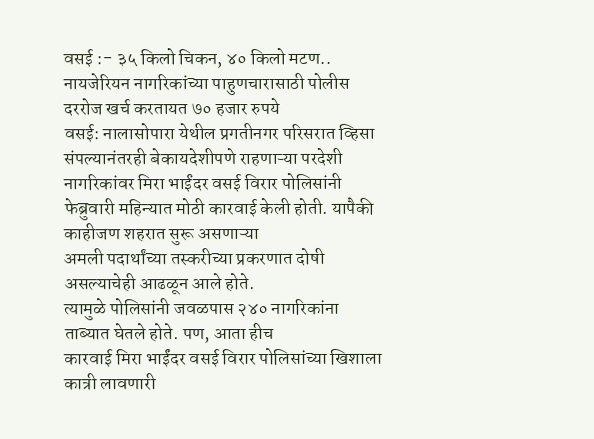वसई :- ३५ किलो चिकन, ४० किलो मटण.. नायजेरियन नागरिकांच्या पाहुणचारासाठी पोलीस दररोज खर्च करतायत ७० हजार रुपये
वसई: नालासोपारा येथील प्रगतीनगर परिसरात व्हिसा संपल्यानंतरही बेकायदेशीपणे राहणाऱ्या परदेशी नागरिकांवर मिरा भाईंदर वसई विरार पोलिसांनी फेब्रुवारी महिन्यात मोठी कारवाई केली होती. यापैकी काहीजण शहरात सुरू असणाऱ्या
अमली पदार्थांच्या तस्करीच्या प्रकरणात दोषी असल्याचेही आढळून आले होते.
त्यामुळे पोलिसांनी जवळपास २४० नागरिकांना ताब्यात घेतले होते. पण, आता हीच
कारवाई मिरा भाईंदर वसई विरार पोलिसांच्या खिशाला कात्री लावणारी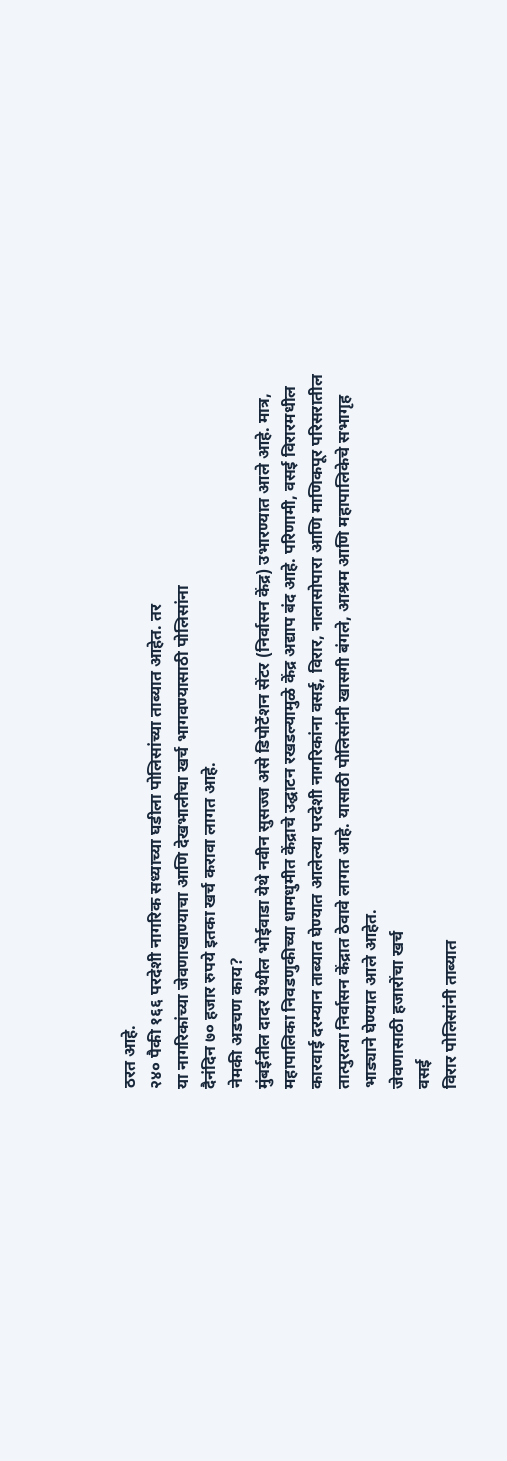ठरत आहे.
२४० पैकी १६६ परदेशी नागरिक सध्याच्या घडीला पोलिसांच्या ताब्यात आहेत. तर
या नागरिकांच्या जेवणाखाण्याचा आणि देखभालीचा खर्च भागवण्यासाठी पोलिसांना
दैनंदिन ७० हजार रुपये इतका खर्च करावा लागत आहे.
नेमकी अडचण काय?
मुंबईतील दादर येथील भोईवाडा येथे नवीन सुसज्ज असे डिपोर्टेशन सेंटर (निर्वासन केंद्र) उभारण्यात आले आहे. मात्र, महापालिका निवडणुकीच्या धामधुमीत केंद्राचे उद्घाटन रखडल्यामुळे केंद्र अद्याप बंद आहे. परिणामी, वसई विरारमधील कारवाई दरम्यान ताब्यात घेण्यात आलेल्या परदेशी नागरिकांना वसई, विरार, नालासोपारा आणि माणिकपूर परिसरातील तात्पुरत्या निर्वासन केंद्रात ठेवावे लागत आहे. यासाठी पोलिसांनी खासगी बंगले, आश्रम आणि महापालिकेचे सभागृह भाड्याने घेण्यात आले आहेत.
जेवणासाठी हजारोंचा खर्च
वसई
विरार पोलिसांनी ताब्यात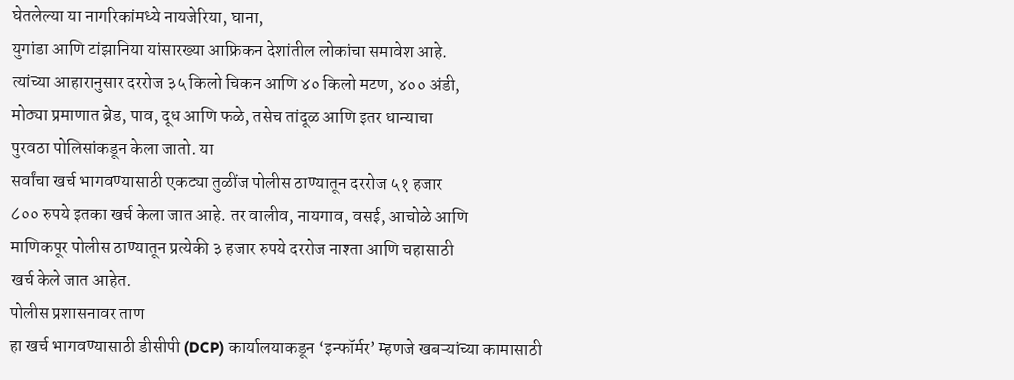घेतलेल्या या नागरिकांमध्ये नायजेरिया, घाना,
युगांडा आणि टांझानिया यांसारख्या आफ्रिकन देशांतील लोकांचा समावेश आहे.
त्यांच्या आहारानुसार दररोज ३५ किलो चिकन आणि ४० किलो मटण, ४०० अंडी,
मोठ्या प्रमाणात ब्रेड, पाव, दूध आणि फळे, तसेच तांदूळ आणि इतर धान्याचा
पुरवठा पोलिसांकडून केला जातो. या
सर्वांचा खर्च भागवण्यासाठी एकट्या तुळींज पोलीस ठाण्यातून दररोज ५१ हजार
८०० रुपये इतका खर्च केला जात आहे. तर वालीव, नायगाव, वसई, आचोळे आणि
माणिकपूर पोलीस ठाण्यातून प्रत्येकी ३ हजार रुपये दररोज नाश्ता आणि चहासाठी
खर्च केले जात आहेत.
पोलीस प्रशासनावर ताण
हा खर्च भागवण्यासाठी डीसीपी (DCP) कार्यालयाकडून ‘इन्फॉर्मर’ म्हणजे खबऱ्यांच्या कामासाठी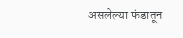असलेल्या फंडातून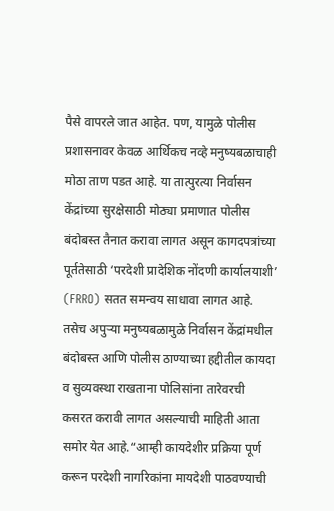पैसे वापरले जात आहेत. पण, यामुळे पोलीस प्रशासनावर केवळ आर्थिकच नव्हे मनुष्यबळाचाही मोठा ताण पडत आहे. या तात्पुरत्या निर्वासन केंद्रांच्या सुरक्षेसाठी मोठ्या प्रमाणात पोलीस बंदोबस्त तैनात करावा लागत असून कागदपत्रांच्या पूर्ततेसाठी ‘परदेशी प्रादेशिक नोंदणी कार्यालयाशी’ (FRRO) सतत समन्वय साधावा लागत आहे. तसेच अपुऱ्या मनुष्यबळामुळे निर्वासन केंद्रांमधील बंदोबस्त आणि पोलीस ठाण्याच्या हद्दीतील कायदा व सुव्यवस्था राखताना पोलिसांना तारेवरची कसरत करावी लागत असल्याची माहिती आता समोर येत आहे.“आम्ही कायदेशीर प्रक्रिया पूर्ण करून परदेशी नागरिकांना मायदेशी पाठवण्याची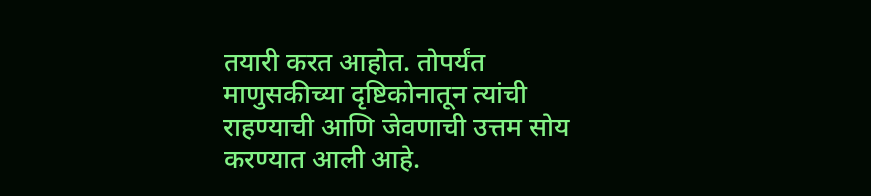तयारी करत आहोत. तोपर्यंत माणुसकीच्या दृष्टिकोनातून त्यांची राहण्याची आणि जेवणाची उत्तम सोय करण्यात आली आहे.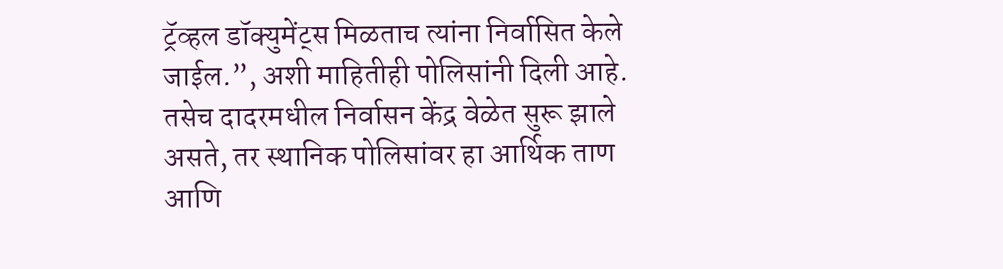ट्रॅव्हल डॉक्युमेंट्स मिळताच त्यांना निर्वासित केले जाईल.”, अशी माहितीही पोलिसांनी दिली आहे. तसेच दादरमधील निर्वासन केंद्र वेळेत सुरू झाले असते, तर स्थानिक पोलिसांवर हा आर्थिक ताण आणि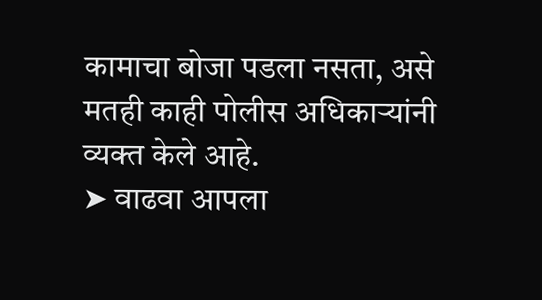कामाचा बोजा पडला नसता, असे मतही काही पोलीस अधिकाऱ्यांनी व्यक्त केले आहे.
➤ वाढवा आपला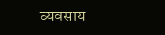व्यवसाय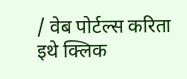/ वेब पोर्टल्स करिता इथे क्लिक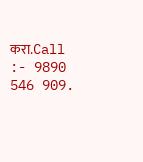करा.Call :- 9890 546 909.